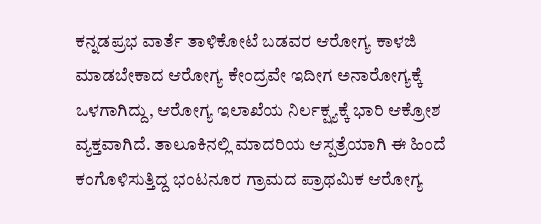ಕನ್ನಡಪ್ರಭ ವಾರ್ತೆ ತಾಳಿಕೋಟೆ ಬಡವರ ಆರೋಗ್ಯ ಕಾಳಜಿ ಮಾಡಬೇಕಾದ ಆರೋಗ್ಯ ಕೇಂದ್ರವೇ ಇದೀಗ ಅನಾರೋಗ್ಯಕ್ಕೆ ಒಳಗಾಗಿದ್ದು, ಆರೋಗ್ಯ ಇಲಾಖೆಯ ನಿರ್ಲಕ್ಷ್ಯಕ್ಕೆ ಭಾರಿ ಆಕ್ರೋಶ ವ್ಯಕ್ತವಾಗಿದೆ. ತಾಲೂಕಿನಲ್ಲಿ ಮಾದರಿಯ ಆಸ್ಪತ್ರೆಯಾಗಿ ಈ ಹಿಂದೆ ಕಂಗೊಳಿಸುತ್ತಿದ್ದ ಭಂಟನೂರ ಗ್ರಾಮದ ಪ್ರಾಥಮಿಕ ಆರೋಗ್ಯ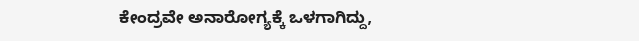ಕೇಂದ್ರವೇ ಅನಾರೋಗ್ಯಕ್ಕೆ ಒಳಗಾಗಿದ್ದು,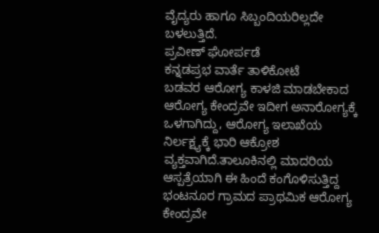ವೈದ್ಯರು ಹಾಗೂ ಸಿಬ್ಬಂದಿಯರಿಲ್ಲದೇ ಬಳಲುತ್ತಿದೆ.
ಪ್ರವೀಣ್ ಘೋರ್ಪಡೆ
ಕನ್ನಡಪ್ರಭ ವಾರ್ತೆ ತಾಳಿಕೋಟೆ
ಬಡವರ ಆರೋಗ್ಯ ಕಾಳಜಿ ಮಾಡಬೇಕಾದ ಆರೋಗ್ಯ ಕೇಂದ್ರವೇ ಇದೀಗ ಅನಾರೋಗ್ಯಕ್ಕೆ ಒಳಗಾಗಿದ್ದು, ಆರೋಗ್ಯ ಇಲಾಖೆಯ ನಿರ್ಲಕ್ಷ್ಯಕ್ಕೆ ಭಾರಿ ಆಕ್ರೋಶ ವ್ಯಕ್ತವಾಗಿದೆ.ತಾಲೂಕಿನಲ್ಲಿ ಮಾದರಿಯ ಆಸ್ಪತ್ರೆಯಾಗಿ ಈ ಹಿಂದೆ ಕಂಗೊಳಿಸುತ್ತಿದ್ದ ಭಂಟನೂರ ಗ್ರಾಮದ ಪ್ರಾಥಮಿಕ ಆರೋಗ್ಯ ಕೇಂದ್ರವೇ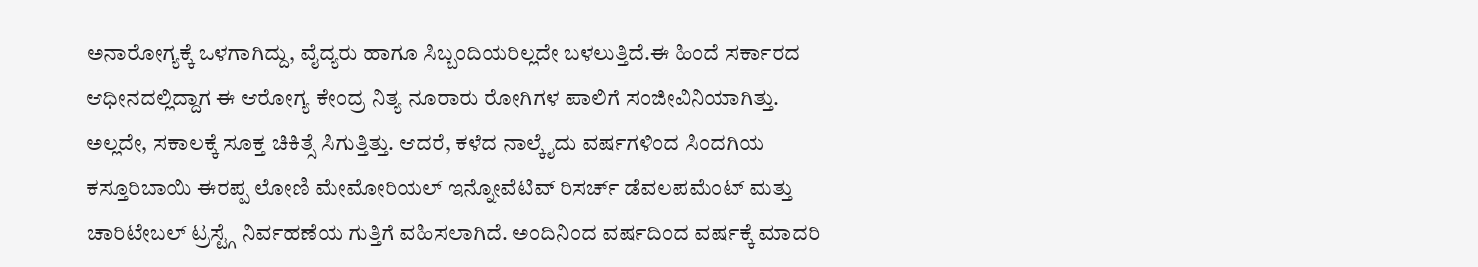ಅನಾರೋಗ್ಯಕ್ಕೆ ಒಳಗಾಗಿದ್ದು, ವೈದ್ಯರು ಹಾಗೂ ಸಿಬ್ಬಂದಿಯರಿಲ್ಲದೇ ಬಳಲುತ್ತಿದೆ.ಈ ಹಿಂದೆ ಸರ್ಕಾರದ ಆಧೀನದಲ್ಲಿದ್ದಾಗ ಈ ಆರೋಗ್ಯ ಕೇಂದ್ರ ನಿತ್ಯ ನೂರಾರು ರೋಗಿಗಳ ಪಾಲಿಗೆ ಸಂಜೀವಿನಿಯಾಗಿತ್ತು. ಅಲ್ಲದೇ, ಸಕಾಲಕ್ಕೆ ಸೂಕ್ತ ಚಿಕಿತ್ಸೆ ಸಿಗುತ್ತಿತ್ತು. ಆದರೆ, ಕಳೆದ ನಾಲ್ಕೈದು ವರ್ಷಗಳಿಂದ ಸಿಂದಗಿಯ ಕಸ್ತೂರಿಬಾಯಿ ಈರಪ್ಪ ಲೋಣಿ ಮೇಮೋರಿಯಲ್ ಇನ್ನೋವೆಟಿವ್ ರಿಸರ್ಚ್ ಡೆವಲಪಮೆಂಟ್ ಮತ್ತು ಚಾರಿಟೇಬಲ್ ಟ್ರಸ್ಟ್ಗೆ ನಿರ್ವಹಣೆಯ ಗುತ್ತಿಗೆ ವಹಿಸಲಾಗಿದೆ. ಅಂದಿನಿಂದ ವರ್ಷದಿಂದ ವರ್ಷಕ್ಕೆ ಮಾದರಿ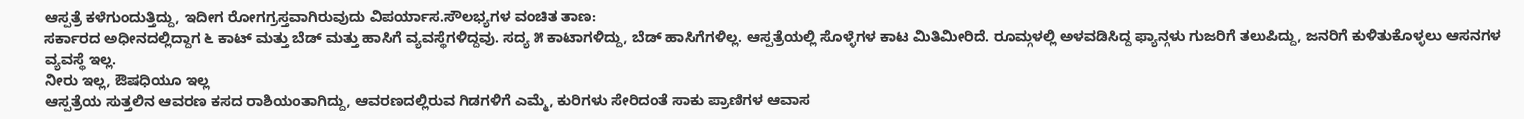ಆಸ್ಪತ್ರೆ ಕಳೆಗುಂದುತ್ತಿದ್ದು, ಇದೀಗ ರೋಗಗ್ರಸ್ತವಾಗಿರುವುದು ವಿಪರ್ಯಾಸ.ಸೌಲಭ್ಯಗಳ ವಂಚಿತ ತಾಣ:
ಸರ್ಕಾರದ ಅಧೀನದಲ್ಲಿದ್ದಾಗ ೬ ಕಾಟ್ ಮತ್ತು ಬೆಡ್ ಮತ್ತು ಹಾಸಿಗೆ ವ್ಯವಸ್ಥೆಗಳಿದ್ದವು. ಸದ್ಯ ೫ ಕಾಟಾಗಳಿದ್ದು, ಬೆಡ್ ಹಾಸಿಗೆಗಳಿಲ್ಲ. ಆಸ್ಪತ್ರೆಯಲ್ಲಿ ಸೊಳ್ಳೆಗಳ ಕಾಟ ಮಿತಿಮೀರಿದೆ. ರೂಮ್ಗಳಲ್ಲಿ ಅಳವಡಿಸಿದ್ದ ಫ್ಯಾನ್ಗಳು ಗುಜರಿಗೆ ತಲುಪಿದ್ದು, ಜನರಿಗೆ ಕುಳಿತುಕೊಳ್ಳಲು ಆಸನಗಳ ವ್ಯವಸ್ಥೆ ಇಲ್ಲ.
ನೀರು ಇಲ್ಲ, ಔಷಧಿಯೂ ಇಲ್ಲ
ಆಸ್ಪತ್ರೆಯ ಸುತ್ತಲಿನ ಆವರಣ ಕಸದ ರಾಶಿಯಂತಾಗಿದ್ದು, ಆವರಣದಲ್ಲಿರುವ ಗಿಡಗಳಿಗೆ ಎಮ್ಮೆ, ಕುರಿಗಳು ಸೇರಿದಂತೆ ಸಾಕು ಪ್ರಾಣಿಗಳ ಆವಾಸ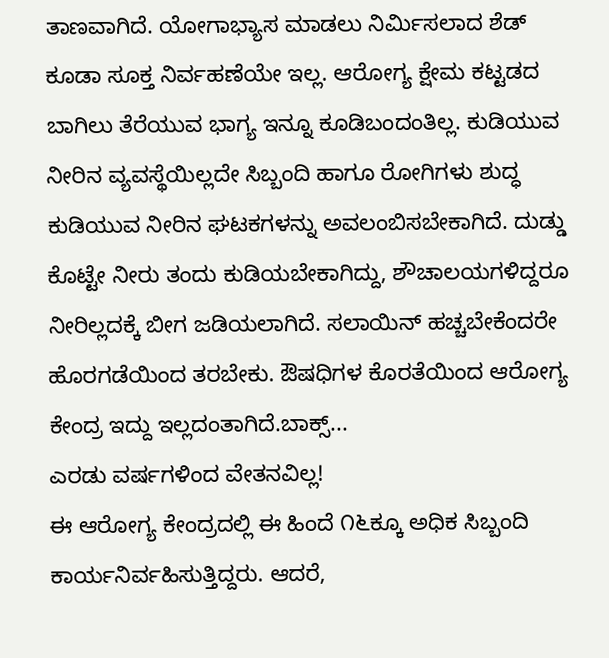ತಾಣವಾಗಿದೆ. ಯೋಗಾಭ್ಯಾಸ ಮಾಡಲು ನಿರ್ಮಿಸಲಾದ ಶೆಡ್ ಕೂಡಾ ಸೂಕ್ತ ನಿರ್ವಹಣೆಯೇ ಇಲ್ಲ. ಆರೋಗ್ಯ ಕ್ಷೇಮ ಕಟ್ಟಡದ ಬಾಗಿಲು ತೆರೆಯುವ ಭಾಗ್ಯ ಇನ್ನೂ ಕೂಡಿಬಂದಂತಿಲ್ಲ. ಕುಡಿಯುವ ನೀರಿನ ವ್ಯವಸ್ಥೆಯಿಲ್ಲದೇ ಸಿಬ್ಬಂದಿ ಹಾಗೂ ರೋಗಿಗಳು ಶುದ್ಧ ಕುಡಿಯುವ ನೀರಿನ ಘಟಕಗಳನ್ನು ಅವಲಂಬಿಸಬೇಕಾಗಿದೆ. ದುಡ್ಡು ಕೊಟ್ಟೇ ನೀರು ತಂದು ಕುಡಿಯಬೇಕಾಗಿದ್ದು, ಶೌಚಾಲಯಗಳಿದ್ದರೂ ನೀರಿಲ್ಲದಕ್ಕೆ ಬೀಗ ಜಡಿಯಲಾಗಿದೆ. ಸಲಾಯಿನ್ ಹಚ್ಚಬೇಕೆಂದರೇ ಹೊರಗಡೆಯಿಂದ ತರಬೇಕು. ಔಷಧಿಗಳ ಕೊರತೆಯಿಂದ ಆರೋಗ್ಯ ಕೇಂದ್ರ ಇದ್ದು ಇಲ್ಲದಂತಾಗಿದೆ.ಬಾಕ್ಸ್...
ಎರಡು ವರ್ಷಗಳಿಂದ ವೇತನವಿಲ್ಲ!
ಈ ಆರೋಗ್ಯ ಕೇಂದ್ರದಲ್ಲಿ ಈ ಹಿಂದೆ ೧೬ಕ್ಕೂ ಅಧಿಕ ಸಿಬ್ಬಂದಿ ಕಾರ್ಯನಿರ್ವಹಿಸುತ್ತಿದ್ದರು. ಆದರೆ,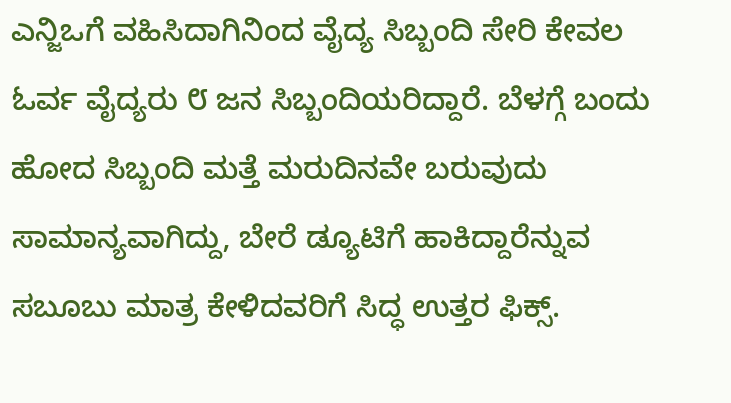ಎನ್ಜಿಒಗೆ ವಹಿಸಿದಾಗಿನಿಂದ ವೈದ್ಯ ಸಿಬ್ಬಂದಿ ಸೇರಿ ಕೇವಲ ಓರ್ವ ವೈದ್ಯರು ೮ ಜನ ಸಿಬ್ಬಂದಿಯರಿದ್ದಾರೆ. ಬೆಳಗ್ಗೆ ಬಂದು ಹೋದ ಸಿಬ್ಬಂದಿ ಮತ್ತೆ ಮರುದಿನವೇ ಬರುವುದು ಸಾಮಾನ್ಯವಾಗಿದ್ದು, ಬೇರೆ ಡ್ಯೂಟಿಗೆ ಹಾಕಿದ್ದಾರೆನ್ನುವ ಸಬೂಬು ಮಾತ್ರ ಕೇಳಿದವರಿಗೆ ಸಿದ್ಧ ಉತ್ತರ ಫಿಕ್ಸ್.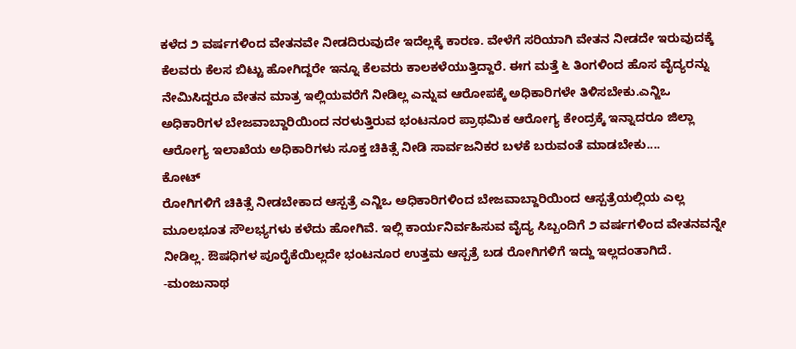ಕಳೆದ ೨ ವರ್ಷಗಳಿಂದ ವೇತನವೇ ನೀಡದಿರುವುದೇ ಇದೆಲ್ಲಕ್ಕೆ ಕಾರಣ. ವೇಳೆಗೆ ಸರಿಯಾಗಿ ವೇತನ ನೀಡದೇ ಇರುವುದಕ್ಕೆ ಕೆಲವರು ಕೆಲಸ ಬಿಟ್ಟು ಹೋಗಿದ್ದರೇ ಇನ್ನೂ ಕೆಲವರು ಕಾಲಕಳೆಯುತ್ತಿದ್ದಾರೆ. ಈಗ ಮತ್ತೆ ೬ ತಿಂಗಳಿಂದ ಹೊಸ ವೈದ್ಯರನ್ನು ನೇಮಿಸಿದ್ದರೂ ವೇತನ ಮಾತ್ರ ಇಲ್ಲಿಯವರೆಗೆ ನೀಡಿಲ್ಲ ಎನ್ನುವ ಆರೋಪಕ್ಕೆ ಅಧಿಕಾರಿಗಳೇ ತಿಳಿಸಬೇಕು.ಎನ್ಜಿಒ ಅಧಿಕಾರಿಗಳ ಬೇಜವಾಬ್ದಾರಿಯಿಂದ ನರಳುತ್ತಿರುವ ಭಂಟನೂರ ಪ್ರಾಥಮಿಕ ಆರೋಗ್ಯ ಕೇಂದ್ರಕ್ಕೆ ಇನ್ನಾದರೂ ಜಿಲ್ಲಾ ಆರೋಗ್ಯ ಇಲಾಖೆಯ ಅಧಿಕಾರಿಗಳು ಸೂಕ್ತ ಚಿಕಿತ್ಸೆ ನೀಡಿ ಸಾರ್ವಜನಿಕರ ಬಳಕೆ ಬರುವಂತೆ ಮಾಡಬೇಕು....
ಕೋಟ್
ರೋಗಿಗಳಿಗೆ ಚಿಕಿತ್ಸೆ ನೀಡಬೇಕಾದ ಆಸ್ಪತ್ರೆ ಎನ್ಜಿಒ ಅಧಿಕಾರಿಗಳಿಂದ ಬೇಜವಾಬ್ದಾರಿಯಿಂದ ಆಸ್ಪತ್ರೆಯಲ್ಲಿಯ ಎಲ್ಲ ಮೂಲಭೂತ ಸೌಲಭ್ಯಗಳು ಕಳೆದು ಹೋಗಿವೆ. ಇಲ್ಲಿ ಕಾರ್ಯನಿರ್ವಹಿಸುವ ವೈದ್ಯ ಸಿಬ್ಬಂದಿಗೆ ೨ ವರ್ಷಗಳಿಂದ ವೇತನವನ್ನೇ ನೀಡಿಲ್ಲ. ಔಷಧಿಗಳ ಪೂರೈಕೆಯಿಲ್ಲದೇ ಭಂಟನೂರ ಉತ್ತಮ ಆಸ್ಪತ್ರೆ ಬಡ ರೋಗಿಗಳಿಗೆ ಇದ್ದು ಇಲ್ಲದಂತಾಗಿದೆ.
-ಮಂಜುನಾಥ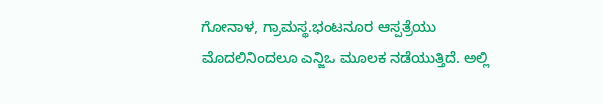ಗೋನಾಳ, ಗ್ರಾಮಸ್ಥ.ಭಂಟನೂರ ಆಸ್ಪತ್ರೆಯು ಮೊದಲಿನಿಂದಲೂ ಎನ್ಜಿಒ ಮೂಲಕ ನಡೆಯುತ್ತಿದೆ. ಅಲ್ಲಿ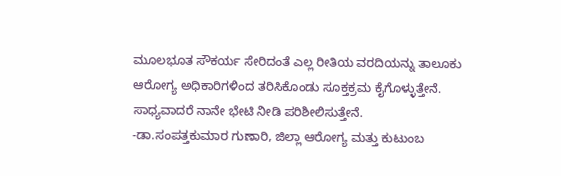ಮೂಲಭೂತ ಸೌಕರ್ಯ ಸೇರಿದಂತೆ ಎಲ್ಲ ರೀತಿಯ ವರದಿಯನ್ನು ತಾಲೂಕು ಆರೋಗ್ಯ ಅಧಿಕಾರಿಗಳಿಂದ ತರಿಸಿಕೊಂಡು ಸೂಕ್ತಕ್ರಮ ಕೈಗೊಳ್ಳುತ್ತೇನೆ. ಸಾಧ್ಯವಾದರೆ ನಾನೇ ಭೇಟಿ ನೀಡಿ ಪರಿಶೀಲಿಸುತ್ತೇನೆ.
-ಡಾ.ಸಂಪತ್ತಕುಮಾರ ಗುಣಾರಿ, ಜಿಲ್ಲಾ ಆರೋಗ್ಯ ಮತ್ತು ಕುಟುಂಬ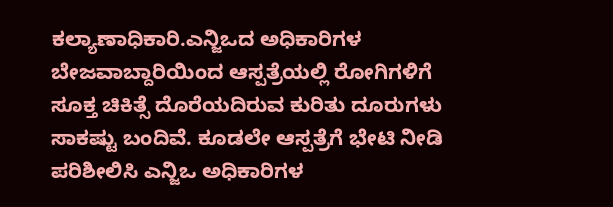ಕಲ್ಯಾಣಾಧಿಕಾರಿ.ಎನ್ಜಿಒದ ಅಧಿಕಾರಿಗಳ ಬೇಜವಾಬ್ದಾರಿಯಿಂದ ಆಸ್ಪತ್ರೆಯಲ್ಲಿ ರೋಗಿಗಳಿಗೆ ಸೂಕ್ತ ಚಿಕಿತ್ಸೆ ದೊರೆಯದಿರುವ ಕುರಿತು ದೂರುಗಳು ಸಾಕಷ್ಟು ಬಂದಿವೆ. ಕೂಡಲೇ ಆಸ್ಪತ್ರೆಗೆ ಭೇಟಿ ನೀಡಿ ಪರಿಶೀಲಿಸಿ ಎನ್ಜಿಒ ಅಧಿಕಾರಿಗಳ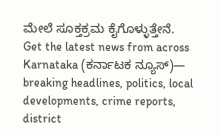ಮೇಲೆ ಸೂಕ್ತಕ್ರಮ ಕೈಗೊಳ್ಳುತ್ತೇನೆ.
Get the latest news from across Karnataka (ಕರ್ನಾಟಕ ನ್ಯೂಸ್)— breaking headlines, politics, local developments, crime reports, district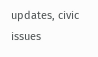updates, civic issues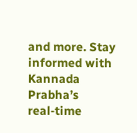and more. Stay informed with Kannada Prabha’s real‑time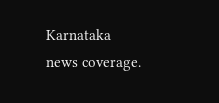Karnataka news coverage.